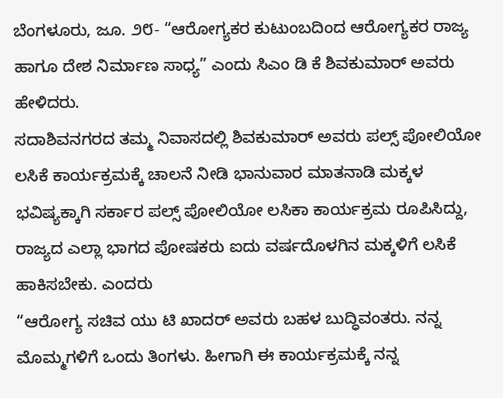ಬೆಂಗಳೂರು, ಜೂ. ೨೮- “ಆರೋಗ್ಯಕರ ಕುಟುಂಬದಿಂದ ಆರೋಗ್ಯಕರ ರಾಜ್ಯ ಹಾಗೂ ದೇಶ ನಿರ್ಮಾಣ ಸಾಧ್ಯ” ಎಂದು ಸಿಎಂ ಡಿ ಕೆ ಶಿವಕುಮಾರ್ ಅವರು ಹೇಳಿದರು.
ಸದಾಶಿವನಗರದ ತಮ್ಮ ನಿವಾಸದಲ್ಲಿ ಶಿವಕುಮಾರ್ ಅವರು ಪಲ್ಸ್ ಪೋಲಿಯೋ ಲಸಿಕೆ ಕಾರ್ಯಕ್ರಮಕ್ಕೆ ಚಾಲನೆ ನೀಡಿ ಭಾನುವಾರ ಮಾತನಾಡಿ ಮಕ್ಕಳ ಭವಿಷ್ಯಕ್ಕಾಗಿ ಸರ್ಕಾರ ಪಲ್ಸ್ ಪೋಲಿಯೋ ಲಸಿಕಾ ಕಾರ್ಯಕ್ರಮ ರೂಪಿಸಿದ್ದು, ರಾಜ್ಯದ ಎಲ್ಲಾ ಭಾಗದ ಪೋಷಕರು ಐದು ವರ್ಷದೊಳಗಿನ ಮಕ್ಕಳಿಗೆ ಲಸಿಕೆ ಹಾಕಿಸಬೇಕು. ಎಂದರು
“ಆರೋಗ್ಯ ಸಚಿವ ಯು ಟಿ ಖಾದರ್ ಅವರು ಬಹಳ ಬುದ್ಧಿವಂತರು. ನನ್ನ ಮೊಮ್ಮಗಳಿಗೆ ಒಂದು ತಿಂಗಳು. ಹೀಗಾಗಿ ಈ ಕಾರ್ಯಕ್ರಮಕ್ಕೆ ನನ್ನ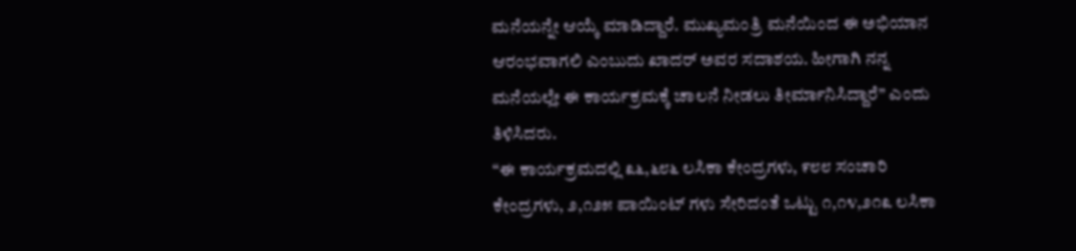ಮನೆಯನ್ನೇ ಆಯ್ಕೆ ಮಾಡಿದ್ದಾರೆ. ಮುಖ್ಯಮಂತ್ರಿ ಮನೆಯಿಂದ ಈ ಅಭಿಯಾನ ಆರಂಭವಾಗಲಿ ಎಂಬುದು ಖಾದರ್ ಅವರ ಸದಾಶಯ. ಹೀಗಾಗಿ ನನ್ನ ಮನೆಯಲ್ಲೇ ಈ ಕಾರ್ಯಕ್ರಮಕ್ಕೆ ಚಾಲನೆ ನೀಡಲು ತೀರ್ಮಾನಿಸಿದ್ದಾರೆ” ಎಂದು ತಿಳಿಸಿದರು.
“ಈ ಕಾರ್ಯಕ್ರಮದಲ್ಲಿ ೩೬,೬೮೬ ಲಸಿಕಾ ಕೇಂದ್ರಗಳು, ೯೮೮ ಸಂಚಾರಿ ಕೇಂದ್ರಗಳು, ೨,೧೨೫ ಪಾಯಿಂಟ್ ಗಳು ಸೇರಿದಂತೆ ಒಟ್ಟು ೧,೧೪,೨೧೩ ಲಸಿಕಾ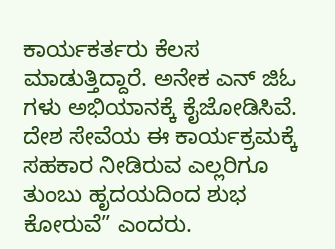ಕಾರ್ಯಕರ್ತರು ಕೆಲಸ ಮಾಡುತ್ತಿದ್ದಾರೆ. ಅನೇಕ ಎನ್ ಜಿಓ ಗಳು ಅಭಿಯಾನಕ್ಕೆ ಕೈಜೋಡಿಸಿವೆ. ದೇಶ ಸೇವೆಯ ಈ ಕಾರ್ಯಕ್ರಮಕ್ಕೆ ಸಹಕಾರ ನೀಡಿರುವ ಎಲ್ಲರಿಗೂ ತುಂಬು ಹೃದಯದಿಂದ ಶುಭ ಕೋರುವೆ” ಎಂದರು.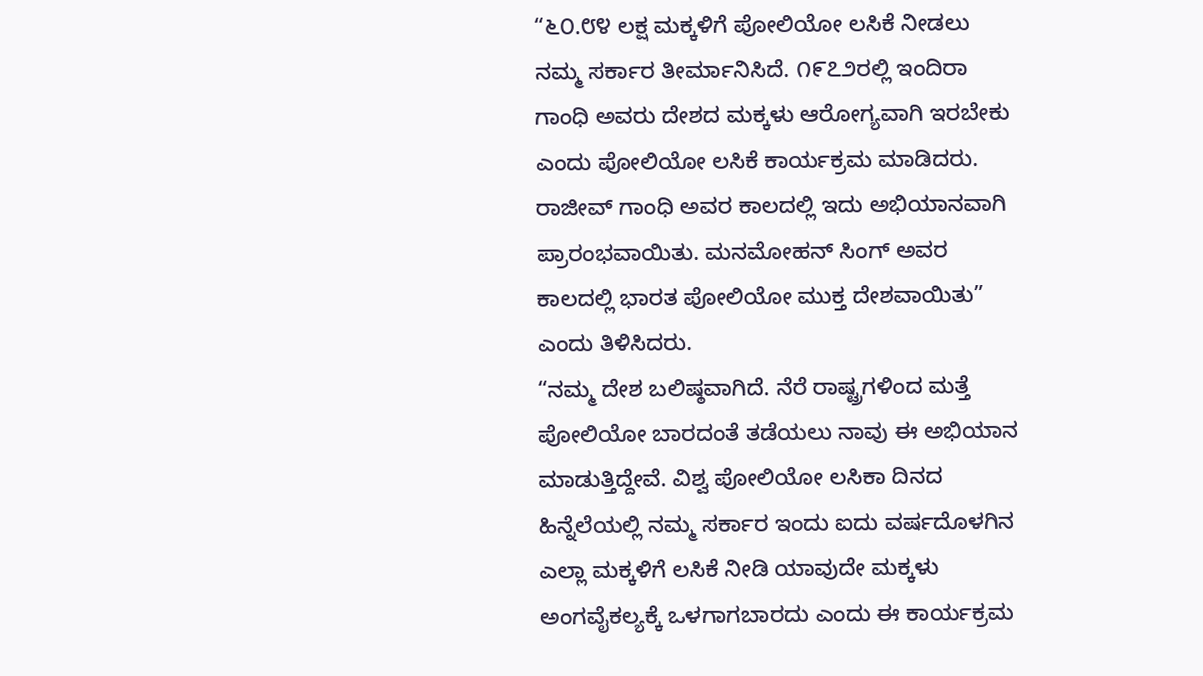“೬೦.೮೪ ಲಕ್ಷ ಮಕ್ಕಳಿಗೆ ಪೋಲಿಯೋ ಲಸಿಕೆ ನೀಡಲು ನಮ್ಮ ಸರ್ಕಾರ ತೀರ್ಮಾನಿಸಿದೆ. ೧೯೭೨ರಲ್ಲಿ ಇಂದಿರಾ ಗಾಂಧಿ ಅವರು ದೇಶದ ಮಕ್ಕಳು ಆರೋಗ್ಯವಾಗಿ ಇರಬೇಕು ಎಂದು ಪೋಲಿಯೋ ಲಸಿಕೆ ಕಾರ್ಯಕ್ರಮ ಮಾಡಿದರು. ರಾಜೀವ್ ಗಾಂಧಿ ಅವರ ಕಾಲದಲ್ಲಿ ಇದು ಅಭಿಯಾನವಾಗಿ ಪ್ರಾರಂಭವಾಯಿತು. ಮನಮೋಹನ್ ಸಿಂಗ್ ಅವರ ಕಾಲದಲ್ಲಿ ಭಾರತ ಪೋಲಿಯೋ ಮುಕ್ತ ದೇಶವಾಯಿತು” ಎಂದು ತಿಳಿಸಿದರು.
“ನಮ್ಮ ದೇಶ ಬಲಿಷ್ಠವಾಗಿದೆ. ನೆರೆ ರಾಷ್ಟ್ರಗಳಿಂದ ಮತ್ತೆ ಪೋಲಿಯೋ ಬಾರದಂತೆ ತಡೆಯಲು ನಾವು ಈ ಅಭಿಯಾನ ಮಾಡುತ್ತಿದ್ದೇವೆ. ವಿಶ್ವ ಪೋಲಿಯೋ ಲಸಿಕಾ ದಿನದ ಹಿನ್ನೆಲೆಯಲ್ಲಿ ನಮ್ಮ ಸರ್ಕಾರ ಇಂದು ಐದು ವರ್ಷದೊಳಗಿನ ಎಲ್ಲಾ ಮಕ್ಕಳಿಗೆ ಲಸಿಕೆ ನೀಡಿ ಯಾವುದೇ ಮಕ್ಕಳು ಅಂಗವೈಕಲ್ಯಕ್ಕೆ ಒಳಗಾಗಬಾರದು ಎಂದು ಈ ಕಾರ್ಯಕ್ರಮ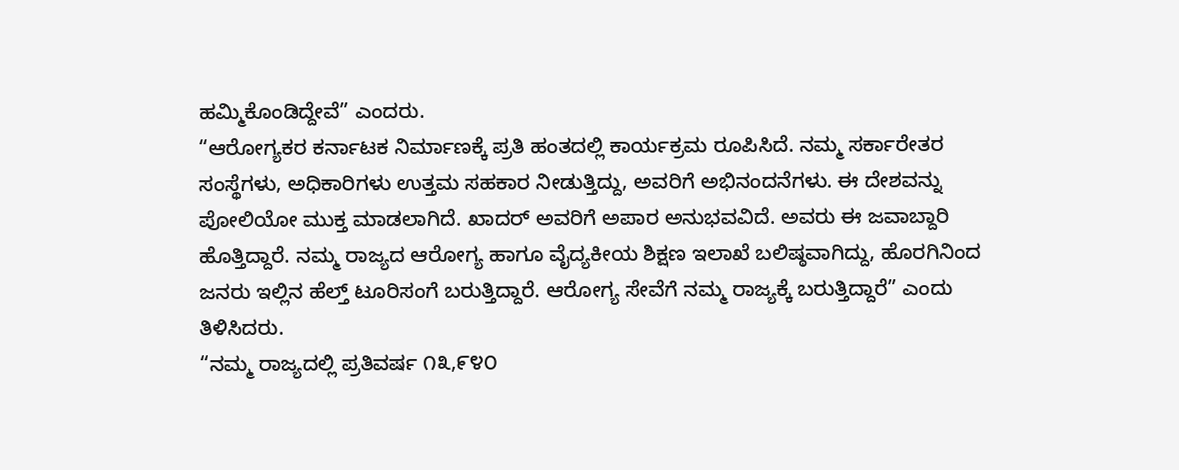ಹಮ್ಮಿಕೊಂಡಿದ್ದೇವೆ” ಎಂದರು.
“ಆರೋಗ್ಯಕರ ಕರ್ನಾಟಕ ನಿರ್ಮಾಣಕ್ಕೆ ಪ್ರತಿ ಹಂತದಲ್ಲಿ ಕಾರ್ಯಕ್ರಮ ರೂಪಿಸಿದೆ. ನಮ್ಮ ಸರ್ಕಾರೇತರ ಸಂಸ್ಥೆಗಳು, ಅಧಿಕಾರಿಗಳು ಉತ್ತಮ ಸಹಕಾರ ನೀಡುತ್ತಿದ್ದು, ಅವರಿಗೆ ಅಭಿನಂದನೆಗಳು. ಈ ದೇಶವನ್ನು ಪೋಲಿಯೋ ಮುಕ್ತ ಮಾಡಲಾಗಿದೆ. ಖಾದರ್ ಅವರಿಗೆ ಅಪಾರ ಅನುಭವವಿದೆ. ಅವರು ಈ ಜವಾಬ್ದಾರಿ ಹೊತ್ತಿದ್ದಾರೆ. ನಮ್ಮ ರಾಜ್ಯದ ಆರೋಗ್ಯ ಹಾಗೂ ವೈದ್ಯಕೀಯ ಶಿಕ್ಷಣ ಇಲಾಖೆ ಬಲಿಷ್ಠವಾಗಿದ್ದು, ಹೊರಗಿನಿಂದ ಜನರು ಇಲ್ಲಿನ ಹೆಲ್ತ್ ಟೂರಿಸಂಗೆ ಬರುತ್ತಿದ್ದಾರೆ. ಆರೋಗ್ಯ ಸೇವೆಗೆ ನಮ್ಮ ರಾಜ್ಯಕ್ಕೆ ಬರುತ್ತಿದ್ದಾರೆ” ಎಂದು ತಿಳಿಸಿದರು.
“ನಮ್ಮ ರಾಜ್ಯದಲ್ಲಿ ಪ್ರತಿವರ್ಷ ೧೩,೯೪೦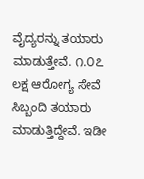ವೈದ್ಯರನ್ನು ತಯಾರು ಮಾಡುತ್ತೇವೆ. ೧.೦೭ ಲಕ್ಷ ಆರೋಗ್ಯ ಸೇವೆ ಸಿಬ್ಬಂದಿ ತಯಾರು ಮಾಡುತ್ತಿದ್ದೇವೆ. ಇಡೀ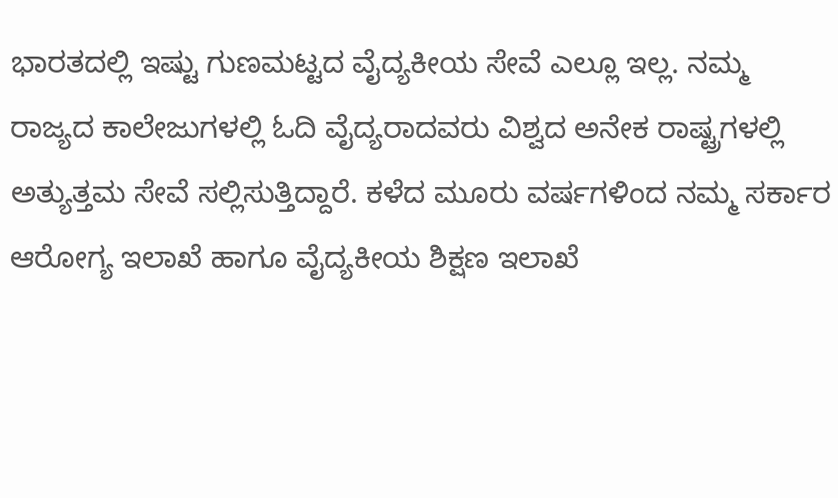ಭಾರತದಲ್ಲಿ ಇಷ್ಟು ಗುಣಮಟ್ಟದ ವೈದ್ಯಕೀಯ ಸೇವೆ ಎಲ್ಲೂ ಇಲ್ಲ. ನಮ್ಮ ರಾಜ್ಯದ ಕಾಲೇಜುಗಳಲ್ಲಿ ಓದಿ ವೈದ್ಯರಾದವರು ವಿಶ್ವದ ಅನೇಕ ರಾಷ್ಟ್ರಗಳಲ್ಲಿ ಅತ್ಯುತ್ತಮ ಸೇವೆ ಸಲ್ಲಿಸುತ್ತಿದ್ದಾರೆ. ಕಳೆದ ಮೂರು ವರ್ಷಗಳಿಂದ ನಮ್ಮ ಸರ್ಕಾರ ಆರೋಗ್ಯ ಇಲಾಖೆ ಹಾಗೂ ವೈದ್ಯಕೀಯ ಶಿಕ್ಷಣ ಇಲಾಖೆ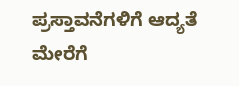ಪ್ರಸ್ತಾವನೆಗಳಿಗೆ ಆದ್ಯತೆ ಮೇರೆಗೆ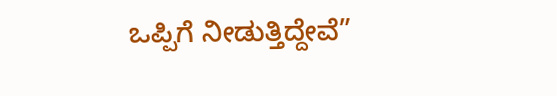ಒಪ್ಪಿಗೆ ನೀಡುತ್ತಿದ್ದೇವೆ”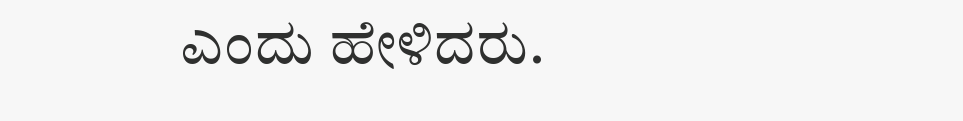ಎಂದು ಹೇಳಿದರು.